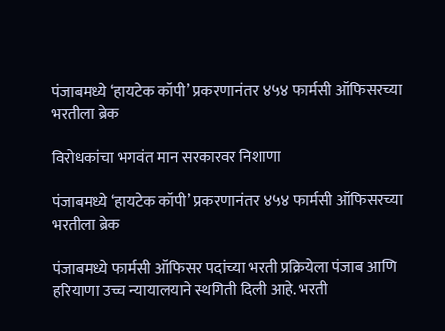पंजाबमध्ये ‘हायटेक कॉपी’ प्रकरणानंतर ४५४ फार्मसी ऑफिसरच्या भरतीला ब्रेक

विरोधकांचा भगवंत मान सरकारवर निशाणा

पंजाबमध्ये ‘हायटेक कॉपी’ प्रकरणानंतर ४५४ फार्मसी ऑफिसरच्या भरतीला ब्रेक

पंजाबमध्ये फार्मसी ऑफिसर पदांच्या भरती प्रक्रियेला पंजाब आणि हरियाणा उच्च न्यायालयाने स्थगिती दिली आहे. भरती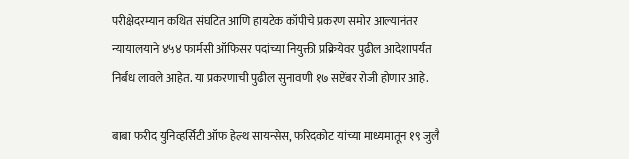परीक्षेदरम्यान कथित संघटित आणि हायटेक कॉपीचे प्रकरण समोर आल्यानंतर न्यायालयाने ४५४ फार्मसी ऑफिसर पदांच्या नियुक्ती प्रक्रियेवर पुढील आदेशापर्यंत निर्बंध लावले आहेत. या प्रकरणाची पुढील सुनावणी १७ सप्टेंबर रोजी होणार आहे.

बाबा फरीद युनिव्हर्सिटी ऑफ हेल्थ सायन्सेस, फरिदकोट यांच्या माध्यमातून १९ जुलै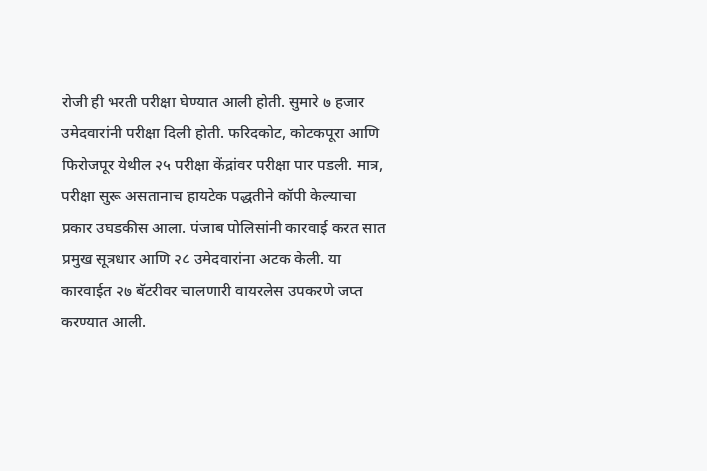रोजी ही भरती परीक्षा घेण्यात आली होती. सुमारे ७ हजार उमेदवारांनी परीक्षा दिली होती. फरिदकोट, कोटकपूरा आणि फिरोजपूर येथील २५ परीक्षा केंद्रांवर परीक्षा पार पडली. मात्र, परीक्षा सुरू असतानाच हायटेक पद्धतीने कॉपी केल्याचा प्रकार उघडकीस आला. पंजाब पोलिसांनी कारवाई करत सात प्रमुख सूत्रधार आणि २८ उमेदवारांना अटक केली. या कारवाईत २७ बॅटरीवर चालणारी वायरलेस उपकरणे जप्त करण्यात आली.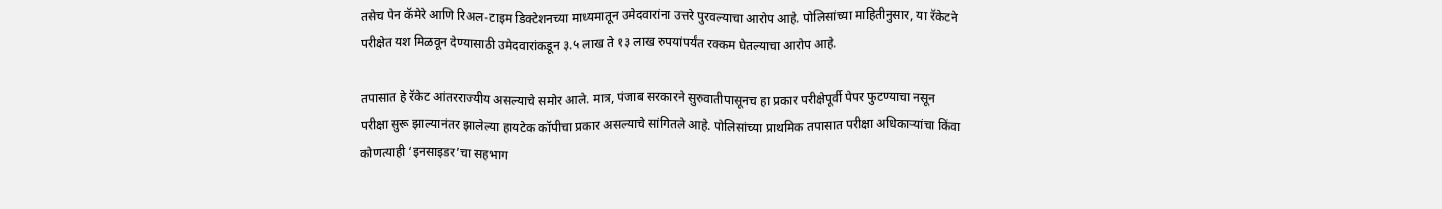तसेच पेन कॅमेरे आणि रिअल-टाइम डिक्टेशनच्या माध्यमातून उमेदवारांना उत्तरे पुरवल्याचा आरोप आहे. पोलिसांच्या माहितीनुसार, या रॅकेटने परीक्षेत यश मिळवून देण्यासाठी उमेदवारांकडून ३.५ लाख ते १३ लाख रुपयांपर्यंत रक्कम घेतल्याचा आरोप आहे.

तपासात हे रॅकेट आंतरराज्यीय असल्याचे समोर आले. मात्र, पंजाब सरकारने सुरुवातीपासूनच हा प्रकार परीक्षेपूर्वी पेपर फुटण्याचा नसून परीक्षा सुरू झाल्यानंतर झालेल्या हायटेक कॉपीचा प्रकार असल्याचे सांगितले आहे. पोलिसांच्या प्राथमिक तपासात परीक्षा अधिकाऱ्यांचा किंवा कोणत्याही ‘इनसाइडर’चा सहभाग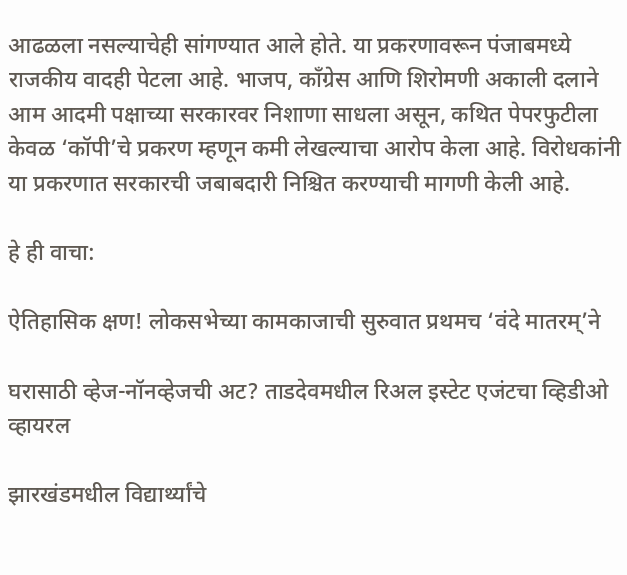आढळला नसल्याचेही सांगण्यात आले होते. या प्रकरणावरून पंजाबमध्ये राजकीय वादही पेटला आहे. भाजप, काँग्रेस आणि शिरोमणी अकाली दलाने आम आदमी पक्षाच्या सरकारवर निशाणा साधला असून, कथित पेपरफुटीला केवळ ‘कॉपी’चे प्रकरण म्हणून कमी लेखल्याचा आरोप केला आहे. विरोधकांनी या प्रकरणात सरकारची जबाबदारी निश्चित करण्याची मागणी केली आहे.

हे ही वाचा:

ऐतिहासिक क्षण! लोकसभेच्या कामकाजाची सुरुवात प्रथमच ‘वंदे मातरम्’ने

घरासाठी व्हेज-नॉनव्हेजची अट? ताडदेवमधील रिअल इस्टेट एजंटचा व्हिडीओ व्हायरल

झारखंडमधील विद्यार्थ्यांचे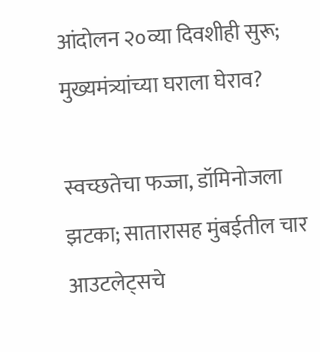आंदोलन २०व्या दिवशीही सुरू; मुख्यमंत्र्यांच्या घराला घेराव?

स्वच्छतेचा फज्जा, डॉमिनोजला झटका; सातारासह मुंबईतील चार आउटलेट्सचे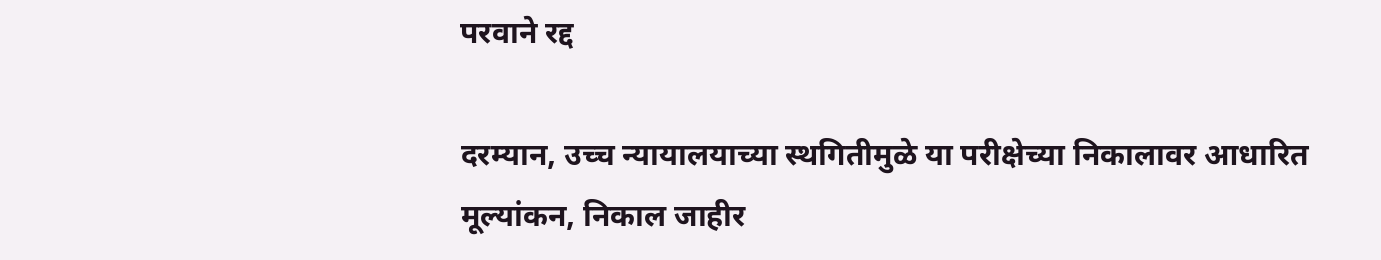परवाने रद्द

दरम्यान, उच्च न्यायालयाच्या स्थगितीमुळे या परीक्षेच्या निकालावर आधारित मूल्यांकन, निकाल जाहीर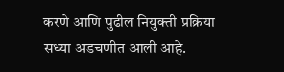करणे आणि पुढील नियुक्ती प्रक्रिया सध्या अडचणीत आली आहे.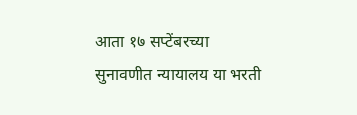आता १७ सप्टेंबरच्या सुनावणीत न्यायालय या भरती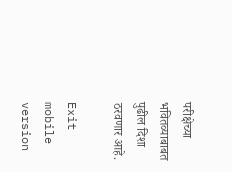परीक्षेच्या भवितव्याबाबत पुढील दिशा ठरवणार आहे.

Exit mobile version